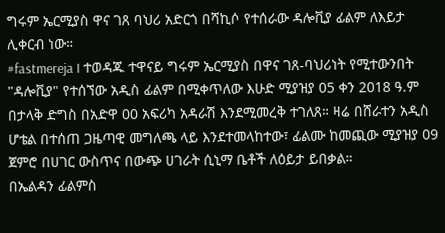ግሩም ኤርሚያስ ዋና ገጸ ባህሪ አድርጎ በሻኪሶ የተሰራው ዳሎቪያ ፊልም ለእይታ ሊቀርብ ነው።
#fastmereja I ተወዳጁ ተዋናይ ግሩም ኤርሚያስ በዋና ገጸ-ባህሪነት የሚተውንበት "ዳሎቪያ" የተሰኘው አዲስ ፊልም በሚቀጥለው እሁድ ሚያዝያ 05 ቀን 2018 ዓ.ም በታላቅ ድግስ በአድዋ 00 አፍሪካ አዳራሽ እንደሚመረቅ ተገለጸ። ዛሬ በሸራተን አዲስ ሆቴል በተሰጠ ጋዜጣዊ መግለጫ ላይ እንደተመላከተው፣ ፊልሙ ከመጪው ሚያዝያ 09 ጀምሮ በሀገር ውስጥና በውጭ ሀገራት ሲኒማ ቤቶች ለዕይታ ይበቃል።
በኤልዳን ፊልምስ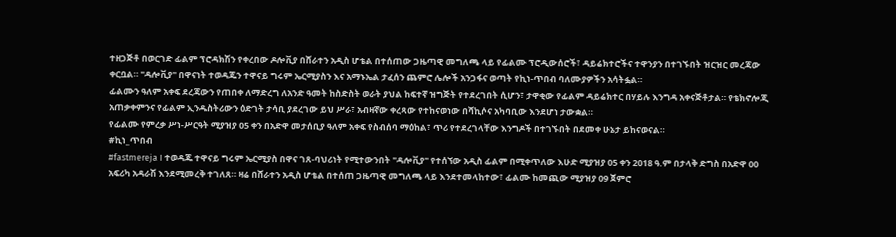ተዘጋጅቶ በወርገድ ፊልም ፕሮዳክሽን የቀረበው ዶሎቪያ በሸራተን አዲስ ሆቴል በተሰጠው ጋዜጣዊ መግለጫ ላይ የፊልሙ ፕሮዲውሰሮች፣ ዳይሬክተሮችና ተዋንያን በተገኙበት ዝርዝር መረጃው ቀርቧል። "ዳሎቪያ" በዋናነት ተወዳጁን ተዋናይ ግሩም ኤርሚያስን እና አማኑኤል ታፈሰን ጨምሮ ሌሎች አንጋፋና ወጣት የኪነ-ጥበብ ባለሙያዎችን አሳትፏል።
ፊልሙን ዓለም አቀፍ ደረጃውን የጠበቀ ለማድረግ ለአንድ ዓመት ከስድስት ወራት ያህል ከፍተኛ ዝግጅት የተደረገበት ሲሆን፣ ታዋቂው የፊልም ዳይሬክተር በሃይሉ እንግዳ አቀናጅቶታል። የቴክኖሎጂ አጠቃቀምንና የፊልም ኢንዱስትሪውን ዕድገት ታሳቢ ያደረገው ይህ ሥራ፣ አብዛኛው ቀረጻው የተከናወነው በሻኪሶና አካባቢው እንደሆነ ታውቋል።
የፊልሙ የምረቃ ሥነ-ሥርዓት ሚያዝያ 05 ቀን በአድዋ መታሰቢያ ዓለም አቀፍ የስብሰባ ማዕከል፣ ጥሪ የተደረገላቸው እንግዶች በተገኙበት በደመቀ ሁኔታ ይከናወናል።
#ኪነ_ጥበብ
#fastmereja I ተወዳጁ ተዋናይ ግሩም ኤርሚያስ በዋና ገጸ-ባህሪነት የሚተውንበት "ዳሎቪያ" የተሰኘው አዲስ ፊልም በሚቀጥለው እሁድ ሚያዝያ 05 ቀን 2018 ዓ.ም በታላቅ ድግስ በአድዋ 00 አፍሪካ አዳራሽ እንደሚመረቅ ተገለጸ። ዛሬ በሸራተን አዲስ ሆቴል በተሰጠ ጋዜጣዊ መግለጫ ላይ እንደተመላከተው፣ ፊልሙ ከመጪው ሚያዝያ 09 ጀምሮ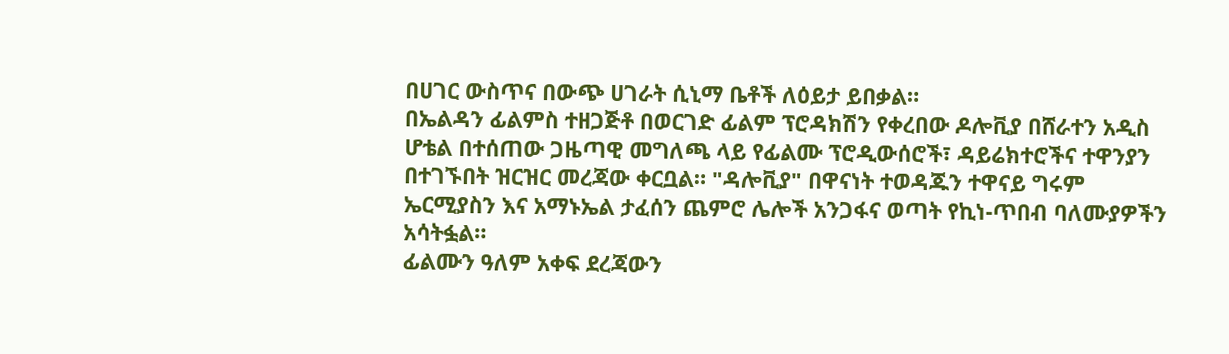በሀገር ውስጥና በውጭ ሀገራት ሲኒማ ቤቶች ለዕይታ ይበቃል።
በኤልዳን ፊልምስ ተዘጋጅቶ በወርገድ ፊልም ፕሮዳክሽን የቀረበው ዶሎቪያ በሸራተን አዲስ ሆቴል በተሰጠው ጋዜጣዊ መግለጫ ላይ የፊልሙ ፕሮዲውሰሮች፣ ዳይሬክተሮችና ተዋንያን በተገኙበት ዝርዝር መረጃው ቀርቧል። "ዳሎቪያ" በዋናነት ተወዳጁን ተዋናይ ግሩም ኤርሚያስን እና አማኑኤል ታፈሰን ጨምሮ ሌሎች አንጋፋና ወጣት የኪነ-ጥበብ ባለሙያዎችን አሳትፏል።
ፊልሙን ዓለም አቀፍ ደረጃውን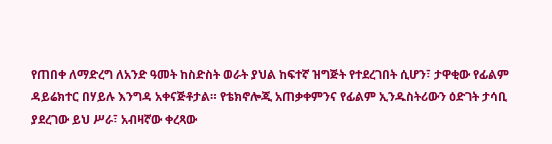የጠበቀ ለማድረግ ለአንድ ዓመት ከስድስት ወራት ያህል ከፍተኛ ዝግጅት የተደረገበት ሲሆን፣ ታዋቂው የፊልም ዳይሬክተር በሃይሉ እንግዳ አቀናጅቶታል። የቴክኖሎጂ አጠቃቀምንና የፊልም ኢንዱስትሪውን ዕድገት ታሳቢ ያደረገው ይህ ሥራ፣ አብዛኛው ቀረጻው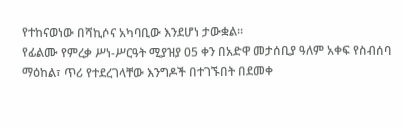የተከናወነው በሻኪሶና አካባቢው እንደሆነ ታውቋል።
የፊልሙ የምረቃ ሥነ-ሥርዓት ሚያዝያ 05 ቀን በአድዋ መታሰቢያ ዓለም አቀፍ የስብሰባ ማዕከል፣ ጥሪ የተደረገላቸው እንግዶች በተገኙበት በደመቀ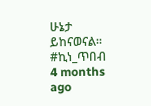ሁኔታ ይከናወናል።
#ኪነ_ጥበብ
4 months ago